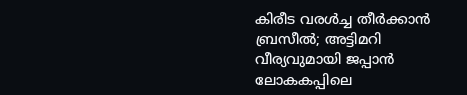കിരീട വരൾച്ച തീർക്കാൻ ബ്രസീൽ; അട്ടിമറി വീര്യവുമായി ജപ്പാൻ ലോകകപ്പിലെ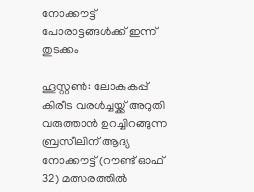നോക്കൗട്ട് പോരാട്ടങ്ങള്‍ക്ക് ഇന്ന് തുടക്കം

ഹൂസ്റ്റൺ: ലോകകപ്പ് കിരീട വരൾച്ചയ്ക്ക് അറുതി വരുത്താൻ ഉറച്ചിറങ്ങുന്ന ബ്രസീലിന് ആദ്യ നോക്കൗട്ട് (റൗണ്ട് ഓഫ് 32) മത്സരത്തിൽ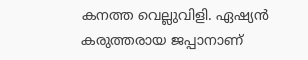കനത്ത വെല്ലുവിളി. ഏഷ്യൻ കരുത്തരായ ജപ്പാനാണ്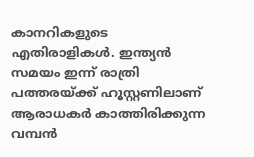കാനറികളുടെ എതിരാളികൾ. ഇന്ത്യൻ സമയം ഇന്ന് രാത്രി പത്തരയ്ക്ക് ഹൂസ്റ്റണിലാണ് ആരാധകര്‍ കാത്തിരിക്കുന്ന വമ്പന്‍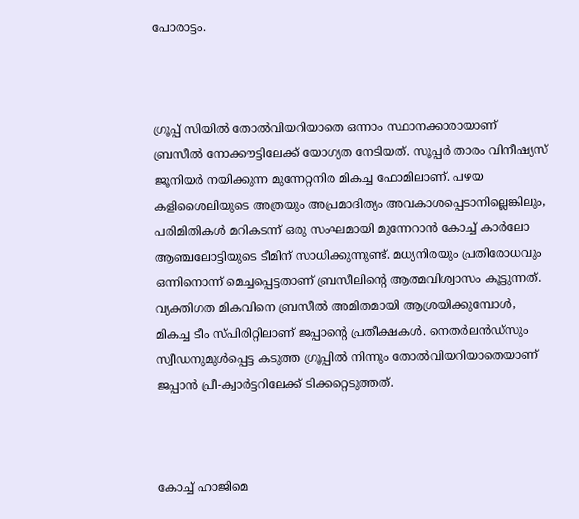പോരാട്ടം.



ഗ്രൂപ്പ് സിയിൽ തോൽവിയറിയാതെ ഒന്നാം സ്ഥാനക്കാരായാണ് ബ്രസീൽ നോക്കൗട്ടിലേക്ക് യോഗ്യത നേടിയത്. സൂപ്പർ താരം വിനീഷ്യസ് ജൂനിയർ നയിക്കുന്ന മുന്നേറ്റനിര മികച്ച ഫോമിലാണ്. പഴയ കളിശൈലിയുടെ അത്രയും അപ്രമാദിത്യം അവകാശപ്പെടാനില്ലെങ്കിലും, പരിമിതികൾ മറികടന്ന് ഒരു സംഘമായി മുന്നേറാൻ കോച്ച് കാർലോ ആഞ്ചലോട്ടിയുടെ ടീമിന് സാധിക്കുന്നുണ്ട്. മധ്യനിരയും പ്രതിരോധവും ഒന്നിനൊന്ന് മെച്ചപ്പെട്ടതാണ് ബ്രസീലിന്‍റെ ആത്മവിശ്വാസം കൂട്ടുന്നത്. വ്യക്തിഗത മികവിനെ ബ്രസീൽ അമിതമായി ആശ്രയിക്കുമ്പോൾ, മികച്ച ടീം സ്പിരിറ്റിലാണ് ജപ്പാന്‍റെ പ്രതീക്ഷകൾ. നെതർലൻഡ്സും സ്വീഡനുമുൾപ്പെട്ട കടുത്ത ഗ്രൂപ്പിൽ നിന്നും തോൽവിയറിയാതെയാണ് ജപ്പാൻ പ്രീ-ക്വാർട്ടറിലേക്ക് ടിക്കറ്റെടുത്തത്.



കോച്ച് ഹാജിമെ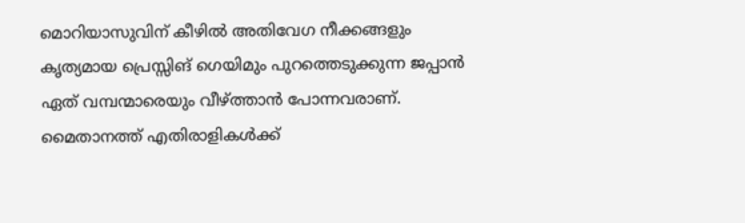മൊറിയാസുവിന് കീഴിൽ അതിവേഗ നീക്കങ്ങളും കൃത്യമായ പ്രെസ്സിങ് ഗെയിമും പുറത്തെടുക്കുന്ന ജപ്പാൻ ഏത് വമ്പന്മാരെയും വീഴ്ത്താൻ പോന്നവരാണ്. മൈതാനത്ത് എതിരാളികൾക്ക്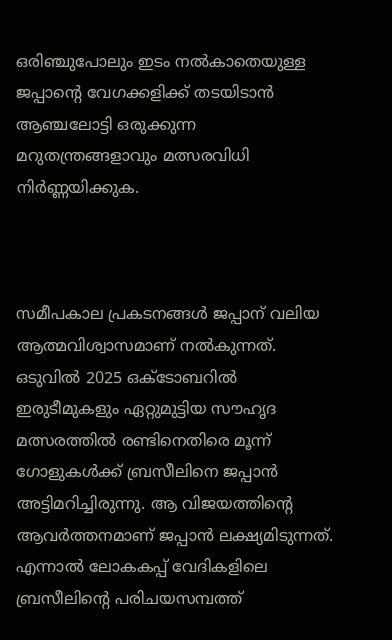ഒരിഞ്ചുപോലും ഇടം നൽകാതെയുള്ള ജപ്പാന്‍റെ വേഗക്കളിക്ക് തടയിടാൻ ആഞ്ചലോട്ടി ഒരുക്കുന്ന മറുതന്ത്രങ്ങളാവും മത്സരവിധി നിർണ്ണയിക്കുക.



സമീപകാല പ്രകടനങ്ങൾ ജപ്പാന് വലിയ ആത്മവിശ്വാസമാണ് നൽകുന്നത്. ഒടുവിൽ 2025 ഒക്ടോബറിൽ ഇരുടീമുകളും ഏറ്റുമുട്ടിയ സൗഹൃദ മത്സരത്തിൽ രണ്ടിനെതിരെ മൂന്ന് ഗോളുകൾക്ക് ബ്രസീലിനെ ജപ്പാൻ അട്ടിമറിച്ചിരുന്നു. ആ വിജയത്തിന്‍റെ ആവർത്തനമാണ് ജപ്പാൻ ലക്ഷ്യമിടുന്നത്. എന്നാൽ ലോകകപ്പ് വേദികളിലെ ബ്രസീലിന്‍റെ പരിചയസമ്പത്ത്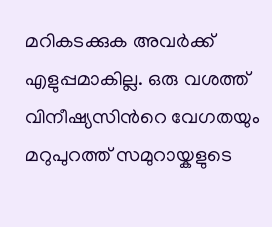മറികടക്കുക അവർക്ക് എളുപ്പമാകില്ല. ഒരു വശത്ത് വിനീഷ്യസിന്‍റെ വേഗതയും മറുപുറത്ത് സമുറായ്കളുടെ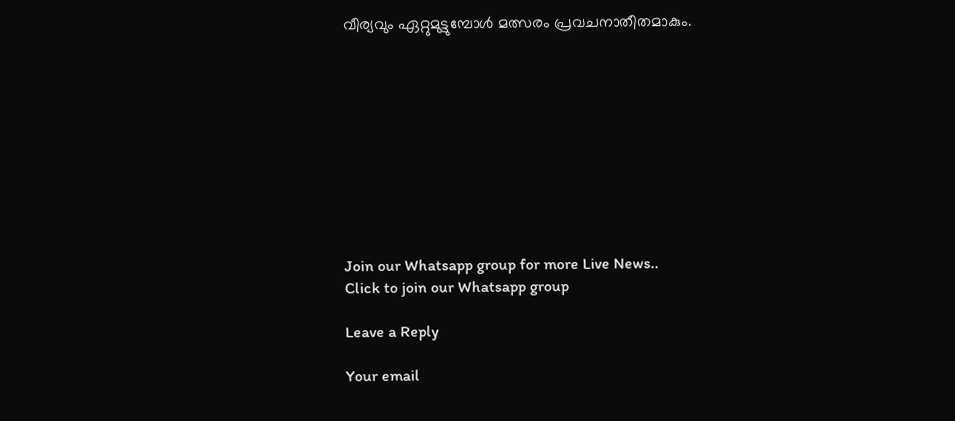വീര്യവും ഏറ്റുമുട്ടുമ്പോൾ മത്സരം പ്രവചനാതീതമാകും.










Join our Whatsapp group for more Live News..
Click to join our Whatsapp group

Leave a Reply

Your email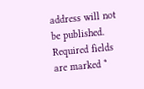address will not be published. Required fields are marked *